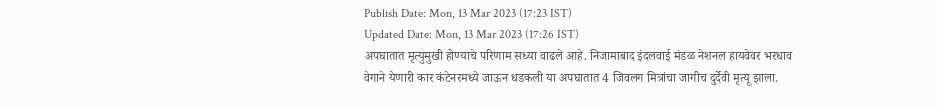Publish Date: Mon, 13 Mar 2023 (17:23 IST)
Updated Date: Mon, 13 Mar 2023 (17:26 IST)
अपघातात मृत्युमुखी होण्याचे परिणाम सध्या वाढले आहे. निजामाबाद इंदलवाई मंडळ नेशनल हायवेवर भरधाव वेगाने येणारी कार कंटेनरमध्ये जाऊन धडकली या अपघातात 4 जिवलग मित्रांचा जागीच दुर्देवी मृत्यू झाला.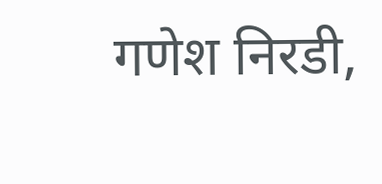गणेश निरडी,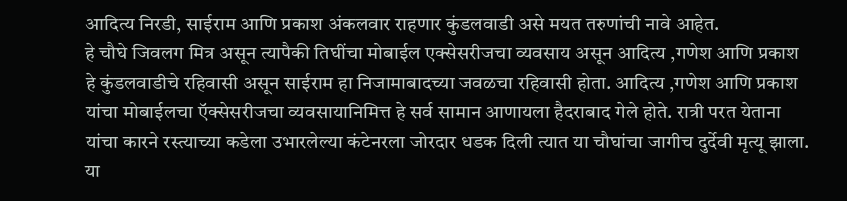आदित्य निरडी, साईराम आणि प्रकाश अंकलवार राहणार कुंडलवाडी असे मयत तरुणांची नावे आहेत.
हे चौघे जिवलग मित्र असून त्यापैकी तिघींचा मोबाईल एक्सेसरीजचा व्यवसाय असून आदित्य ,गणेश आणि प्रकाश हे कुंडलवाडीचे रहिवासी असून साईराम हा निजामाबादच्या जवळचा रहिवासी होता. आदित्य ,गणेश आणि प्रकाश यांचा मोबाईलचा ऍक्सेसरीजचा व्यवसायानिमित्त हे सर्व सामान आणायला हैदराबाद गेले होते. रात्री परत येताना यांचा कारने रस्त्याच्या कडेला उभारलेल्या कंटेनरला जोरदार धडक दिली त्यात या चौघांचा जागीच दुर्देवी मृत्यू झाला. या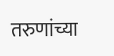तरुणांच्या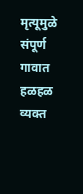मृत्यूमुळे संपूर्ण गावात हळहळ व्यक्त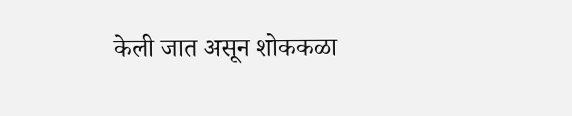केली जात असून शोककळा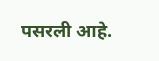पसरली आहे.